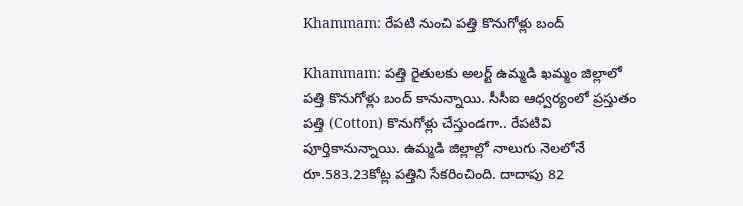Khammam: రేపటి నుంచి పత్తి కొనుగోళ్లు బంద్

Khammam: పత్తి రైతులకు అలర్ట్ ఉమ్మడి ఖమ్మం జిల్లాలో పత్తి కొనుగోళ్లు బంద్ కానున్నాయి. సీసీఐ ఆధ్వర్యంలో ప్రస్తుతం పత్తి (Cotton) కొనుగోళ్లు చేస్తుండగా.. రేపటివి పూర్తికానున్నాయి. ఉమ్మడి జిల్లాల్లో నాలుగు నెలలోనే రూ.583.23కోట్ల పత్తిని సేకరించింది. దాదాపు 82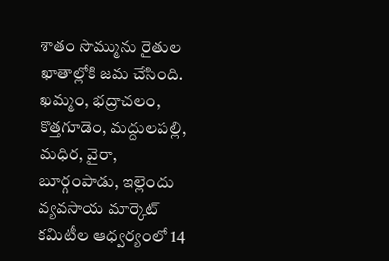శాతం సొమ్మును రైతుల ఖాతాల్లోకి జమ చేసింది. ఖమ్మం, భద్రాచలం, కొత్తగూడెం, మద్దులపల్లి, మధిర, వైరా, బూర్గంపాడు, ఇల్లెందు వ్యవసాయ మార్కెట్‌ కమిటీల ఆధ్వర్యంలో 14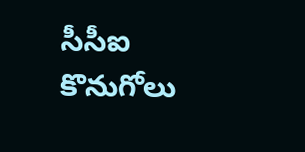సీసీఐ కొనుగోలు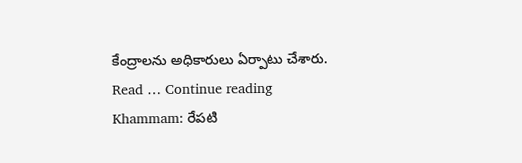కేంద్రాలను అధికారులు ఏర్పాటు చేశారు. Read … Continue reading Khammam: రేపటి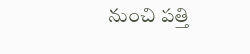నుంచి పత్తి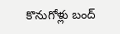కొనుగోళ్లు బంద్